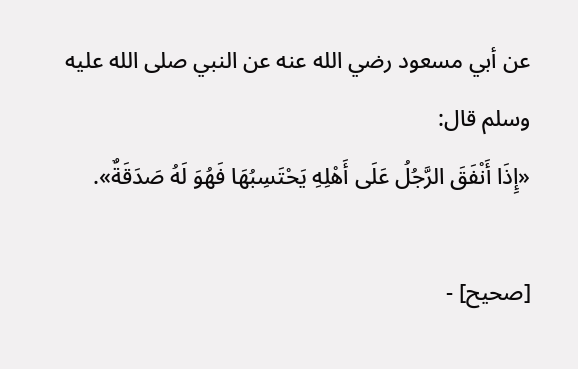عن أبي مسعود رضي الله عنه عن النبي صلى الله عليه وسلم قال:
«إِذَا أَنْفَقَ الرَّجُلُ عَلَى أَهْلِهِ يَحْتَسِبُهَا فَهُوَ لَهُ صَدَقَةٌ».

[صحيح] -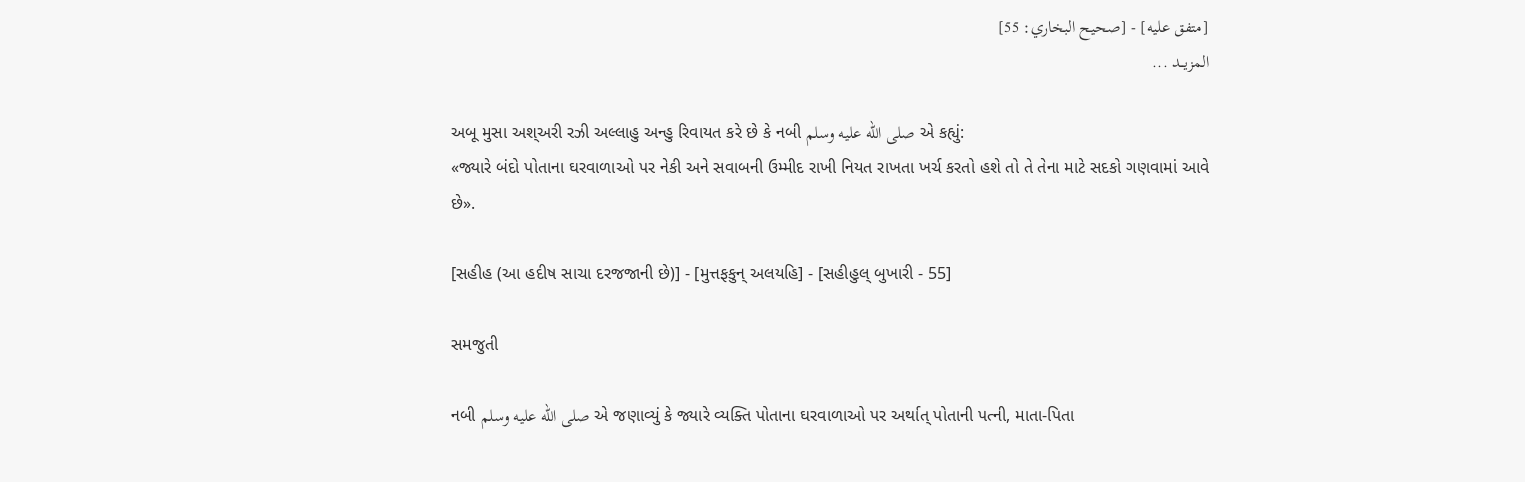[متفق عليه] - [صحيح البخاري: 55]
المزيــد ...

અબૂ મુસા અશ્અરી રઝી અલ્લાહુ અન્હુ રિવાયત કરે છે કે નબી صلى الله عليه وسلم એ કહ્યું:
«જ્યારે બંદો પોતાના ઘરવાળાઓ પર નેકી અને સવાબની ઉમ્મીદ રાખી નિયત રાખતા ખર્ચ કરતો હશે તો તે તેના માટે સદકો ગણવામાં આવે છે».

[સહીહ (આ હદીષ સાચા દરજજાની છે)] - [મુત્તફકુન્ અલયહિ] - [સહીહુલ્ બુખારી - 55]

સમજુતી

નબી صلى الله عليه وسلم એ જણાવ્યું કે જ્યારે વ્યક્તિ પોતાના ઘરવાળાઓ પર અર્થાત્ પોતાની પત્ની, માતા-પિતા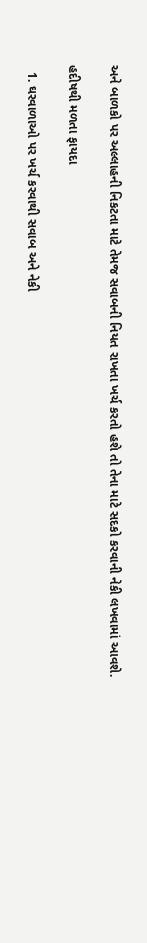અને બાળકો પર અલ્લાહની નિકટતા માટે તેમજ સવાબની નિયત રાખતા ખર્ચ કરતો હશે તો તેના માટે સદકો કરવાની નેકી લખવામાં આવશે.

હદીષથી મળતા ફાયદા

  1. ઘરવાળાઓ પર ખર્ચ કરવાથી સવાબ અને નેકી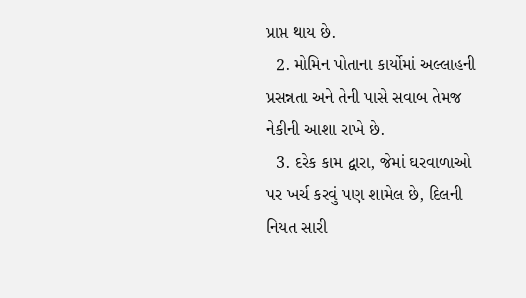પ્રાપ્ત થાય છે.
  2. મોમિન પોતાના કાર્યોમાં અલ્લાહની પ્રસન્નતા અને તેની પાસે સવાબ તેમજ નેકીની આશા રાખે છે.
  3. દરેક કામ દ્વારા, જેમાં ઘરવાળાઓ પર ખર્ચ કરવું પણ શામેલ છે, દિલની નિયત સારી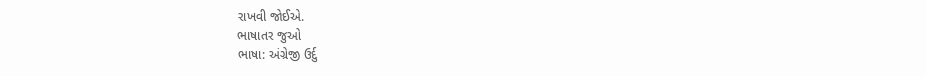રાખવી જોઈએ.
ભાષાતર જુઓ
ભાષા: અંગ્રેજી ઉર્દુ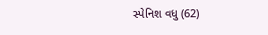સ્પેનિશ વધુ (62)